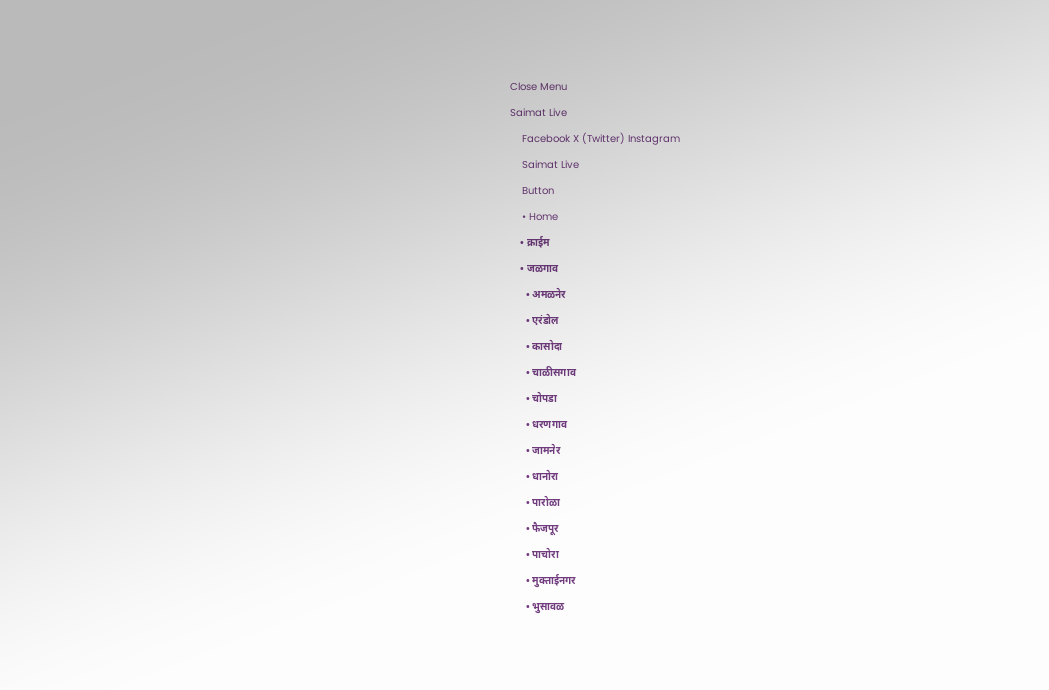Close Menu
Saimat Live
    Facebook X (Twitter) Instagram
    Saimat Live
    Button
    • Home
    • क्राईम
    • जळगाव
      • अमळनेर
      • एरंडोल
      • कासोदा
      • चाळीसगाव
      • चोपडा
      • धरणगाव
      • जामनेर
      • धानोरा
      • पारोळा
      • फैजपूर
      • पाचोरा
      • मुक्ताईनगर
      • भुसावळ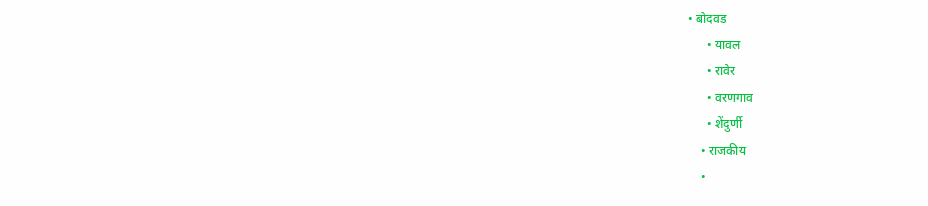• बोदवड
      • यावल
      • रावेर
      • वरणगाव
      • शेंदुर्णी
    • राजकीय
    •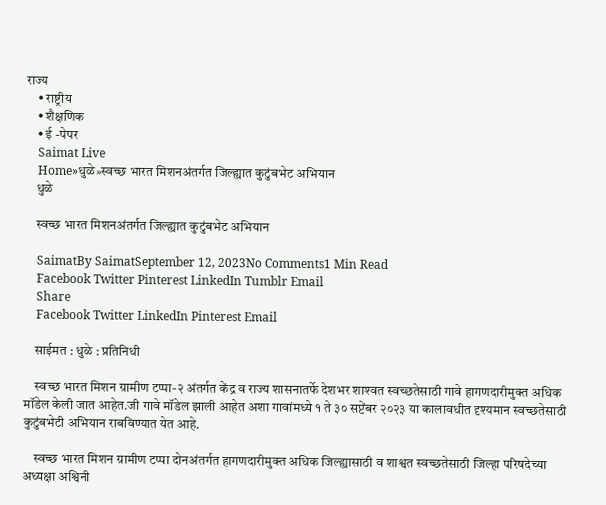राज्य
    • राष्ट्रीय
    • शैक्षणिक
    • ई -पेपर
    Saimat Live
    Home»धुळे»स्वच्छ भारत मिशनअंतर्गत जिल्ह्यात कुटुंबभेट अभियान
    धुळे

    स्वच्छ भारत मिशनअंतर्गत जिल्ह्यात कुटुंबभेट अभियान

    SaimatBy SaimatSeptember 12, 2023No Comments1 Min Read
    Facebook Twitter Pinterest LinkedIn Tumblr Email
    Share
    Facebook Twitter LinkedIn Pinterest Email

    साईमत : धुळे : प्रतिनिधी

    स्‍वच्‍छ भारत मिशन ग्रामीण टप्‍पा-२ अंतर्गत केंद्र व राज्‍य शासनातर्फे देशभर शाश्‍वत स्‍वच्‍छतेसाठी गावे हागणदारीमुक्‍त अधिक मॉडेल केली जात आहेत.जी गावे मॉडेल झाली आहेत अशा गावांमध्ये १ ते ३० सप्टेंबर २०२३ या कालावधीत दृश्यमान स्वच्छतेसाठी कुटुंबभेटी अभियान राबविण्यात येत आहे.

    स्वच्छ भारत मिशन ग्रामीण टप्पा दोनअंतर्गत हागणदारीमुक्त अधिक जिल्ह्यासाठी व शाश्वत स्वच्छतेसाठी जिल्हा परिषदेच्या अध्यक्षा अश्विनी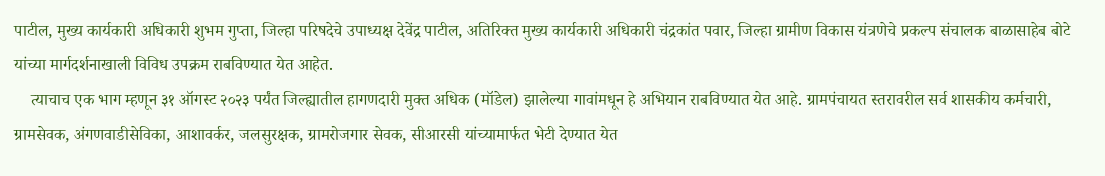पाटील, मुख्य कार्यकारी अधिकारी शुभम गुप्ता, जिल्हा परिषदेचे उपाध्यक्ष देवेंद्र पाटील, अतिरिक्त मुख्य कार्यकारी अधिकारी चंद्रकांत पवार, जिल्हा ग्रामीण विकास यंत्रणेचे प्रकल्प संचालक बाळासाहेब बोटे यांच्या मार्गदर्शनाखाली विविध उपक्रम राबविण्यात येत आहेत.
    त्याचाच एक भाग म्हणून ३१ ऑगस्ट २०२३ पर्यंत जिल्ह्यातील हागणदारी मुक्त अधिक (मॉडेल) झालेल्या गावांमधून हे अभियान राबविण्‍यात येत आहे. ग्रामपंचायत स्तरावरील सर्व शासकीय कर्मचारी, ग्रामसेवक, अंगणवाडीसेविका, आशावर्कर, जलसुरक्षक, ग्रामरोजगार सेवक, सीआरसी यांच्यामार्फत भेटी देण्यात येत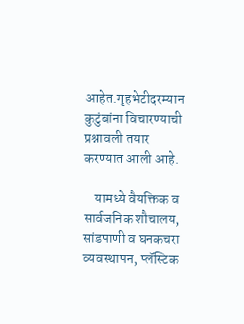आहेत.गृहभेटीदरम्यान कुटुंबांना विचारण्याची प्रश्नावली तयार करण्‍यात आली आहे.

    यामध्‍ये वैयक्तिक व सार्वजनिक शौचालय, सांडपाणी व घनकचरा व्‍यवस्‍थापन, प्लॅस्टिक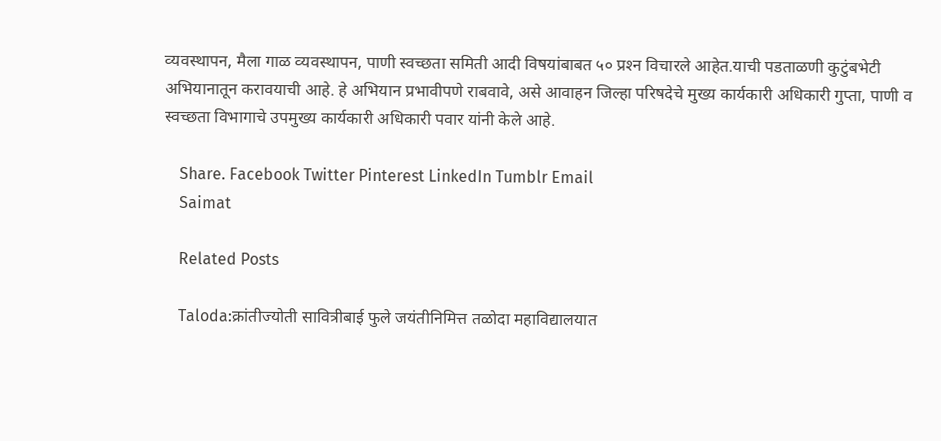व्‍यवस्‍थापन, मैला गाळ व्‍यवस्‍थापन, पाणी स्‍वच्‍छता समिती आदी विषयांबाबत ५० प्रश्‍न विचारले आहेत.याची पडताळणी कुटुंबभेटी अभियानातून करावयाची आहे. हे अभियान प्रभावीपणे राबवावे, असे आवाहन जिल्हा परिषदेचे मुख्य कार्यकारी अधिकारी गुप्ता, पाणी व स्वच्छता विभागाचे उपमुख्य कार्यकारी अधिकारी पवार यांनी केले आहे.

    Share. Facebook Twitter Pinterest LinkedIn Tumblr Email
    Saimat

    Related Posts

    Taloda:क्रांतीज्योती सावित्रीबाई फुले जयंतीनिमित्त तळोदा महाविद्यालयात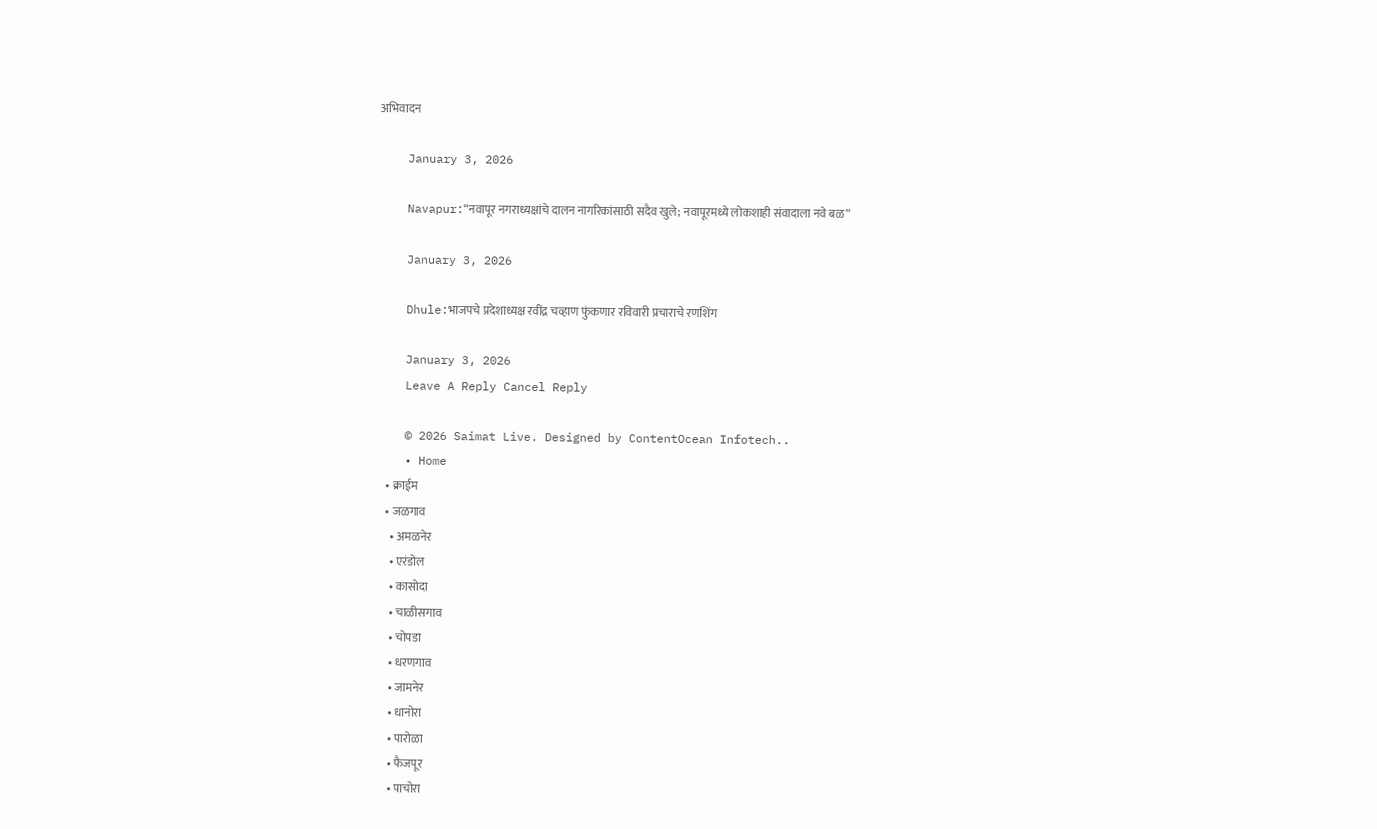अभिवादन

    January 3, 2026

    Navapur:“नवापूर नगराध्यक्षांचे दालन नागरिकांसाठी सदैव खुले; नवापूरमध्ये लोकशाही संवादाला नवे बळ”

    January 3, 2026

    Dhule:भाजपचे प्रदेशाध्यक्ष रवींद्र चव्हाण फुंकणार रविवारी प्रचाराचे रणशिंग

    January 3, 2026
    Leave A Reply Cancel Reply

    © 2026 Saimat Live. Designed by ContentOcean Infotech..
    • Home
    • क्राईम
    • जळगाव
      • अमळनेर
      • एरंडोल
      • कासोदा
      • चाळीसगाव
      • चोपडा
      • धरणगाव
      • जामनेर
      • धानोरा
      • पारोळा
      • फैजपूर
      • पाचोरा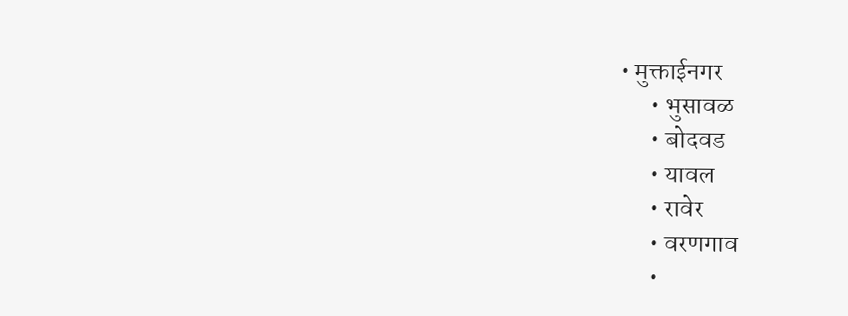• मुक्ताईनगर
      • भुसावळ
      • बोदवड
      • यावल
      • रावेर
      • वरणगाव
      •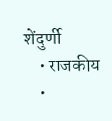शेंदुर्णी
    • राजकीय
    •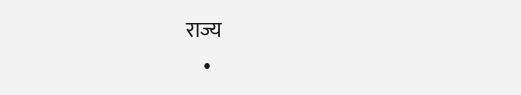राज्य
    •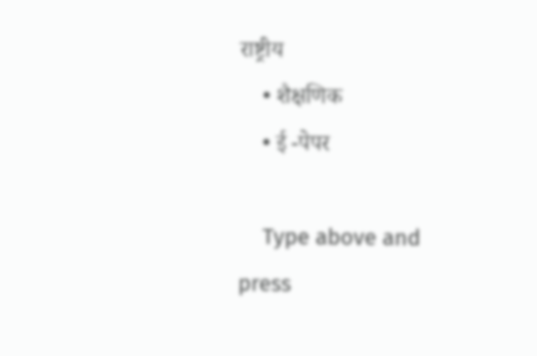राष्ट्रीय
    • शैक्षणिक
    • ई -पेपर

    Type above and press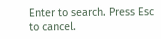Enter to search. Press Esc to cancel.